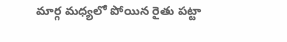మార్గ మధ్యలో పోయిన రైతు పట్టా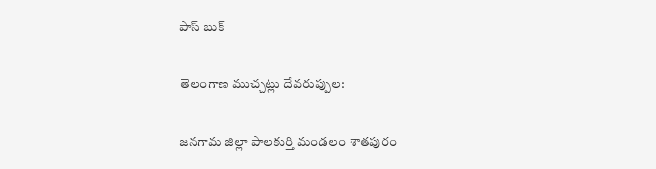పాస్ బుక్

తెలంగాణ ముచ్చట్లు దేవరుప్పుల:

జనగామ జిల్లా పాలకుర్తి మండలం శాతపురం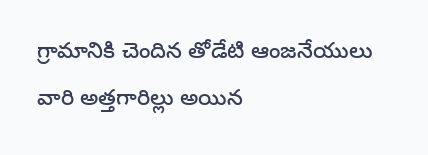గ్రామానికి చెందిన తోడేటి ఆంజనేయులు వారి అత్తగారిల్లు అయిన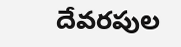దేవరపుల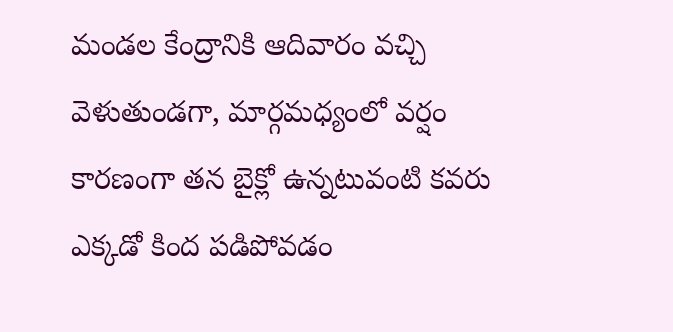మండల కేంద్రానికి ఆదివారం వచ్చి వెళుతుండగా, మార్గమధ్యంలో వర్షం కారణంగా తన బైక్లో ఉన్నటువంటి కవరు ఎక్కడో కింద పడిపోవడం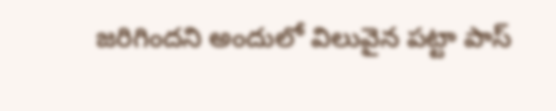జరిగిందని అందులో విలువైన పట్టా పాస్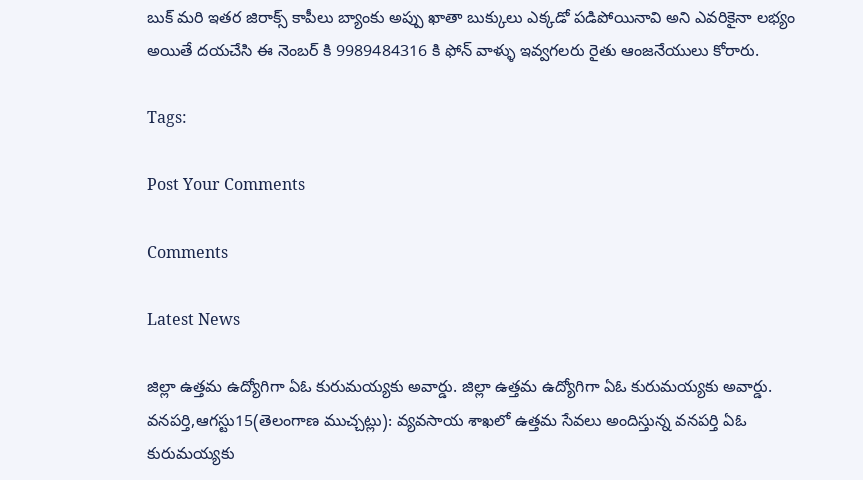బుక్ మరి ఇతర జిరాక్స్ కాపీలు బ్యాంకు అప్పు ఖాతా బుక్కులు ఎక్కడో పడిపోయినావి అని ఎవరికైనా లభ్యం అయితే దయచేసి ఈ నెంబర్ కి 9989484316 కి ఫోన్ వాళ్ళు ఇవ్వగలరు రైతు ఆంజనేయులు కోరారు.

Tags:

Post Your Comments

Comments

Latest News

జిల్లా ఉత్తమ ఉద్యోగిగా ఏఓ కురుమయ్యకు అవార్డు. జిల్లా ఉత్తమ ఉద్యోగిగా ఏఓ కురుమయ్యకు అవార్డు.
వనపర్తి,ఆగస్టు15(తెలంగాణ ముచ్చట్లు): వ్యవసాయ శాఖలో ఉత్తమ సేవలు అందిస్తున్న వనపర్తి ఏఓ కురుమయ్యకు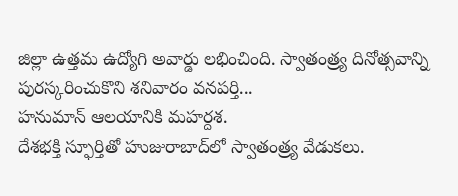జిల్లా ఉత్తమ ఉద్యోగి అవార్డు లభించింది. స్వాతంత్ర్య దినోత్సవాన్ని పురస్కరించుకొని శనివారం వనపర్తి...
హనుమాన్ ఆలయానికి మహర్దశ.
దేశభక్తి స్ఫూర్తితో హుజురాబాద్‌లో స్వాతంత్ర్య వేడుకలు.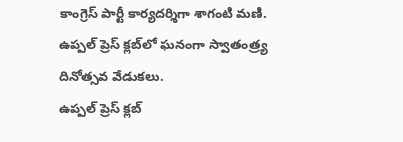కాంగ్రెస్ పార్టీ కార్యదర్శిగా శాగంటి మణి.
ఉప్పల్ ప్రెస్ క్లబ్‌లో ఘనంగా స్వాతంత్ర్య దినోత్సవ వేడుకలు.
ఉప్పల్ ప్రెస్ క్లబ్‌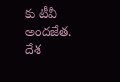కు టీవీ అందజేత.
దేశ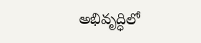అభివృద్ధిలో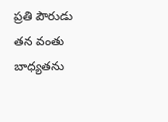ప్రతి పౌరుడు తన వంతు బాధ్యతను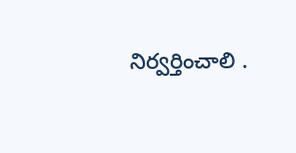నిర్వర్తించాలి .